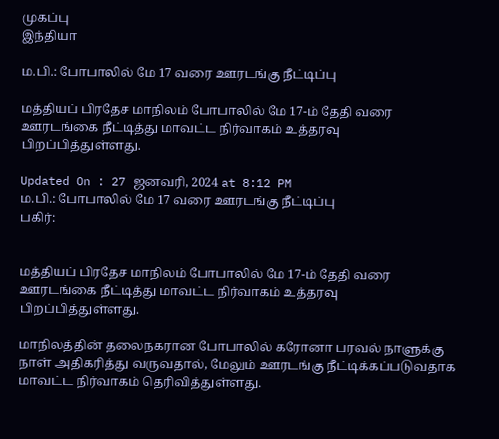முகப்பு
இந்தியா

ம.பி.: போபாலில் மே 17 வரை ஊரடங்கு நீட்டிப்பு

மத்தியப் பிரதேச மாநிலம் போபாலில் மே 17-ம் தேதி வரை ஊரடங்கை நீட்டித்து மாவட்ட நிர்வாகம் உத்தரவு பிறப்பித்துள்ளது.

Updated On : 27 ஜனவரி, 2024 at 8:12 PM
ம.பி.: போபாலில் மே 17 வரை ஊரடங்கு நீட்டிப்பு
பகிர்:


மத்தியப் பிரதேச மாநிலம் போபாலில் மே 17-ம் தேதி வரை ஊரடங்கை நீட்டித்து மாவட்ட நிர்வாகம் உத்தரவு பிறப்பித்துள்ளது.

மாநிலத்தின் தலைநகரான போபாலில் கரோனா பரவல் நாளுக்கு நாள் அதிகரித்து வருவதால், மேலும் ஊரடங்கு நீட்டிக்கப்படுவதாக மாவட்ட நிர்வாகம் தெரிவித்துள்ளது.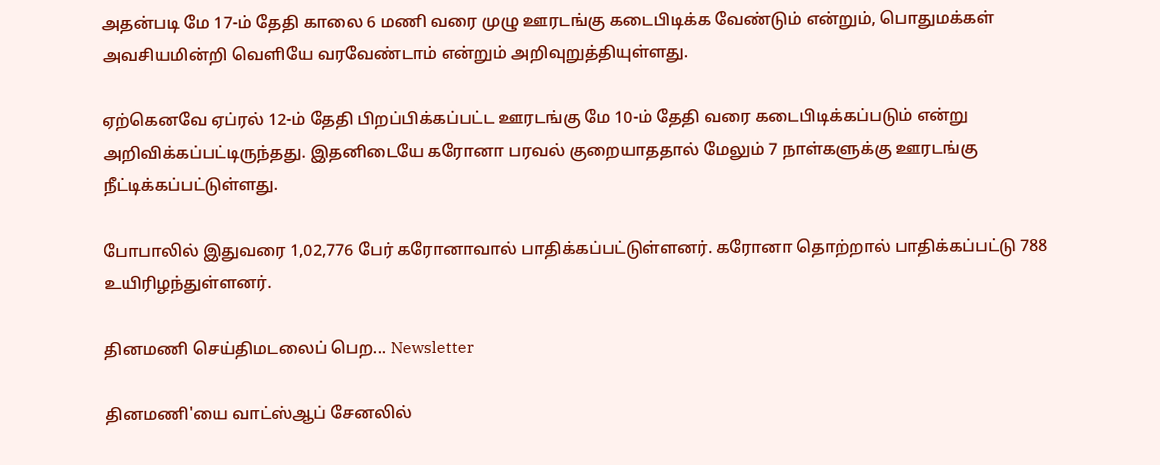அதன்படி மே 17-ம் தேதி காலை 6 மணி வரை முழு ஊரடங்கு கடைபிடிக்க வேண்டும் என்றும், பொதுமக்கள் அவசியமின்றி வெளியே வரவேண்டாம் என்றும் அறிவுறுத்தியுள்ளது.

ஏற்கெனவே ஏப்ரல் 12-ம் தேதி பிறப்பிக்கப்பட்ட ஊரடங்கு மே 10-ம் தேதி வரை கடைபிடிக்கப்படும் என்று அறிவிக்கப்பட்டிருந்தது. இதனிடையே கரோனா பரவல் குறையாததால் மேலும் 7 நாள்களுக்கு ஊரடங்கு நீட்டிக்கப்பட்டுள்ளது.

போபாலில் இதுவரை 1,02,776 பேர் கரோனாவால் பாதிக்கப்பட்டுள்ளனர். கரோனா தொற்றால் பாதிக்கப்பட்டு 788 உயிரிழந்துள்ளனர்.

தினமணி செய்திமடலைப் பெற... Newsletter

தினமணி'யை வாட்ஸ்ஆப் சேனலில்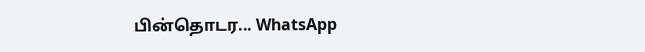பின்தொடர... WhatsApp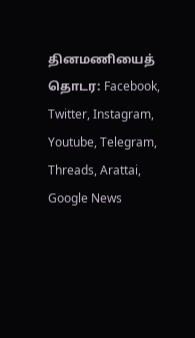தினமணியைத் தொடர: Facebook, Twitter, Instagram, Youtube, Telegram, Threads, Arattai, Google News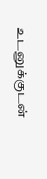உடனுக்குடன்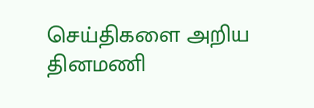செய்திகளை அறிய தினமணி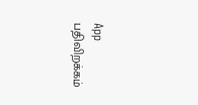App பதிவிறக்கம்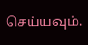செய்யவும்.